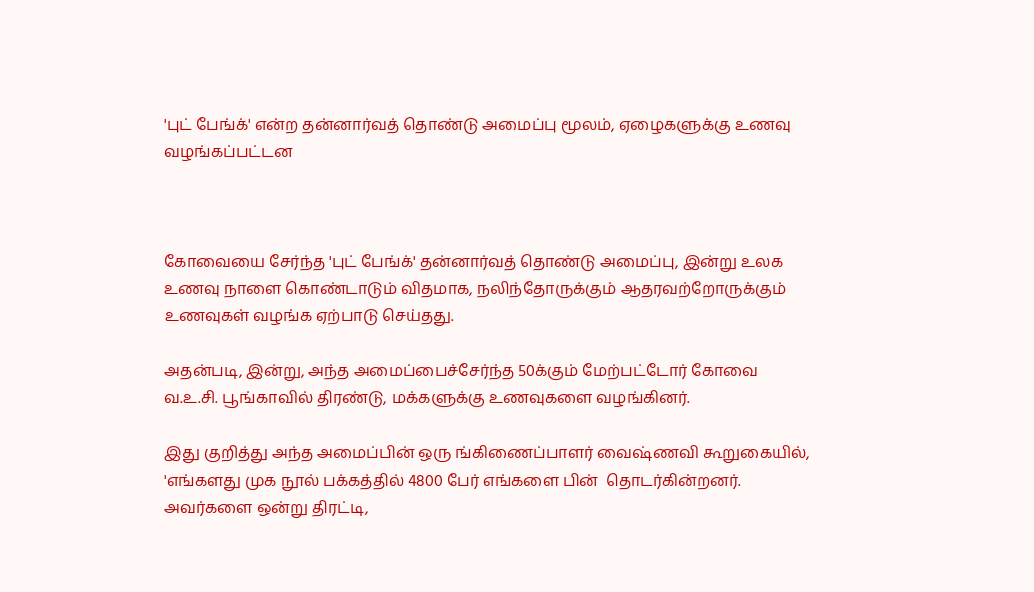'புட் பேங்க்' என்ற தன்னார்வத் தொண்டு அமைப்பு மூலம், ஏழைகளுக்கு உணவு வழங்கப்பட்டன



கோவையை சேர்ந்த 'புட் பேங்க்' தன்னார்வத் தொண்டு அமைப்பு, இன்று உலக உணவு நாளை கொண்டாடும் விதமாக, நலிந்தோருக்கும் ஆதரவற்றோருக்கும் உணவுகள் வழங்க ஏற்பாடு செய்தது.

அதன்படி, இன்று, அந்த அமைப்பைச்சேர்ந்த 50க்கும் மேற்பட்டோர் கோவை வ.உ.சி. பூங்காவில் திரண்டு, மக்களுக்கு உணவுகளை வழங்கினர்.

இது குறித்து அந்த அமைப்பின் ஒரு ங்கிணைப்பாளர் வைஷ்ணவி கூறுகையில், 'எங்களது முக நூல் பக்கத்தில் 4800 பேர் எங்களை பின்  தொடர்கின்றனர். அவர்களை ஒன்று திரட்டி,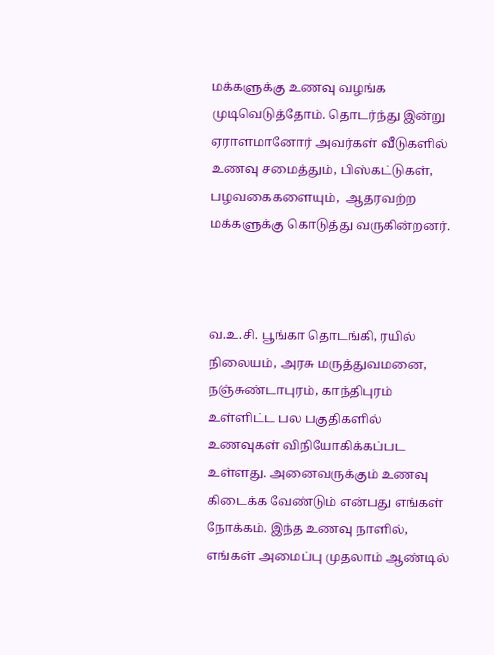மக்களுக்கு உணவு வழங்க முடிவெடுத்தோம். தொடர்ந்து இன்று ஏராளமானோர் அவர்கள் வீடுகளில் உணவு சமைத்தும், பிஸ்கட்டுகள், பழவகைகளையும்,  ஆதரவற்ற மக்களுக்கு கொடுத்து வருகின்றனர்.



வ.உ.சி. பூங்கா தொடங்கி, ரயில் நிலையம், அரசு மருத்துவமனை, நஞ்சுண்டாபுரம், காந்திபுரம் உள்ளிட்ட பல பகுதிகளில் உணவுகள் விநியோகிக்கப்பட உள்ளது. அனைவருக்கும் உணவு கிடைக்க வேண்டும் என்பது எங்கள் நோக்கம். இந்த உணவு நாளில், எங்கள் அமைப்பு முதலாம் ஆண்டில்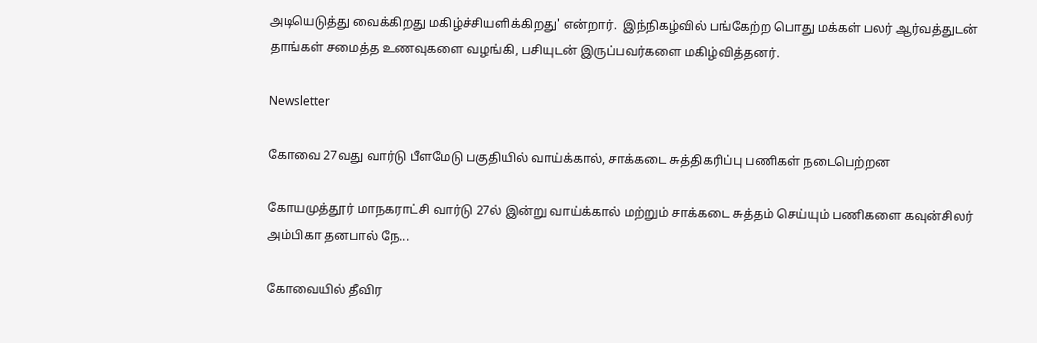அடியெடுத்து வைக்கிறது மகிழ்ச்சியளிக்கிறது' என்றார்.  இந்நிகழ்வில் பங்கேற்ற பொது மக்கள் பலர் ஆர்வத்துடன் தாங்கள் சமைத்த உணவுகளை வழங்கி, பசியுடன் இருப்பவர்களை மகிழ்வித்தனர்.

Newsletter

கோவை 27வது வார்டு பீளமேடு பகுதியில் வாய்க்கால், சாக்கடை சுத்திகரிப்பு பணிகள் நடைபெற்றன

கோயமுத்தூர் மாநகராட்சி வார்டு 27ல் இன்று வாய்க்கால் மற்றும் சாக்கடை சுத்தம் செய்யும் பணிகளை கவுன்சிலர் அம்பிகா தனபால் நே...

கோவையில் தீவிர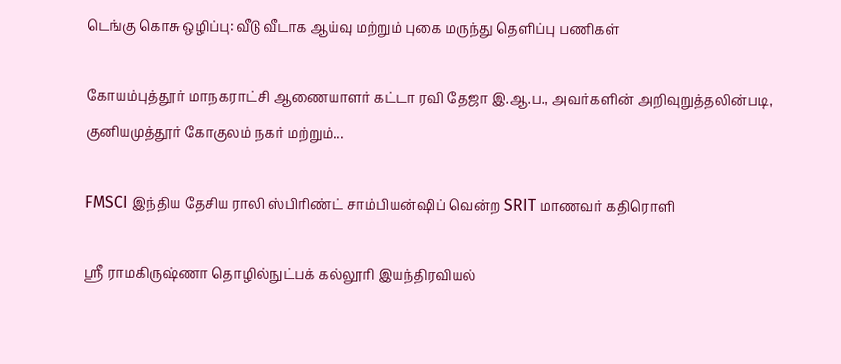டெங்கு கொசு ஒழிப்பு: வீடு வீடாக ஆய்வு மற்றும் புகை மருந்து தெளிப்பு பணிகள்

கோயம்புத்தூர் மாநகராட்சி ஆணையாளர் கட்டா ரவி தேஜா இ.ஆ.ப., அவர்களின் அறிவுறுத்தலின்படி, குனியமுத்தூர் கோகுலம் நகர் மற்றும்...

FMSCI இந்திய தேசிய ராலி ஸ்பிரிண்ட் சாம்பியன்ஷிப் வென்ற SRIT மாணவர் கதிரொளி

ஸ்ரீ ராமகிருஷ்ணா தொழில்நுட்பக் கல்லூரி இயந்திரவியல்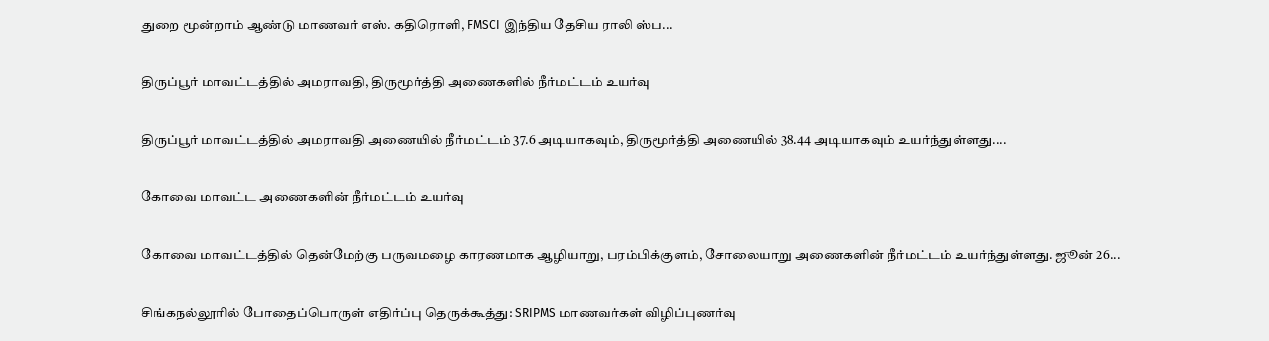துறை மூன்றாம் ஆண்டு மாணவர் எஸ். கதிரொளி, FMSCI இந்திய தேசிய ராலி ஸ்ப...

திருப்பூர் மாவட்டத்தில் அமராவதி, திருமூர்த்தி அணைகளில் நீர்மட்டம் உயர்வு

திருப்பூர் மாவட்டத்தில் அமராவதி அணையில் நீர்மட்டம் 37.6 அடியாகவும், திருமூர்த்தி அணையில் 38.44 அடியாகவும் உயர்ந்துள்ளது....

கோவை மாவட்ட அணைகளின் நீர்மட்டம் உயர்வு

கோவை மாவட்டத்தில் தென்மேற்கு பருவமழை காரணமாக ஆழியாறு, பரம்பிக்குளம், சோலையாறு அணைகளின் நீர்மட்டம் உயர்ந்துள்ளது. ஜூன் 26...

சிங்கநல்லூரில் போதைப்பொருள் எதிர்ப்பு தெருக்கூத்து: SRIPMS மாணவர்கள் விழிப்புணர்வு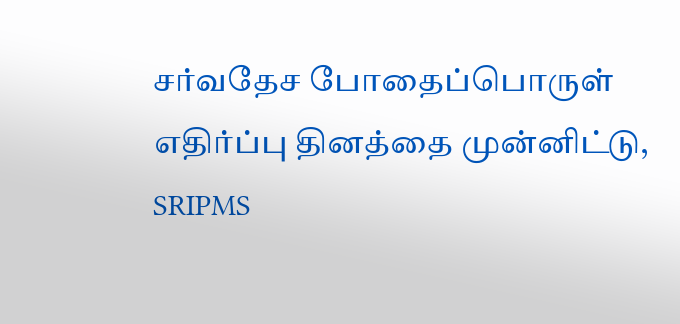சர்வதேச போதைப்பொருள் எதிர்ப்பு தினத்தை முன்னிட்டு, SRIPMS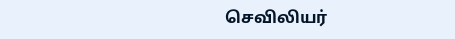செவிலியர்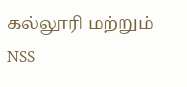கல்லூரி மற்றும் NSS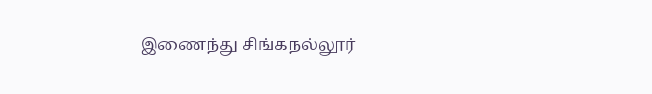இணைந்து சிங்கநல்லூர்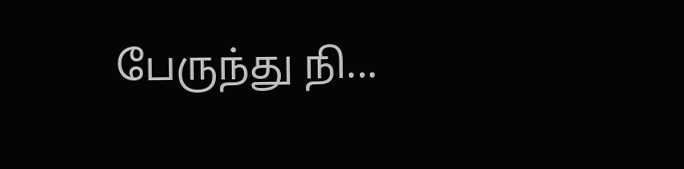பேருந்து நி...